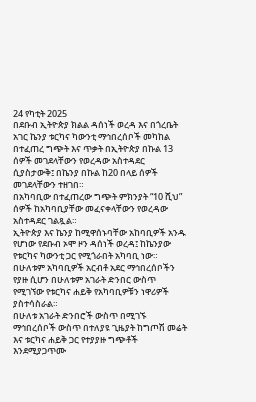24 የካቲት 2025
በደቡብ ኢትዮጵያ ክልል ዳሰነች ወረዳ እና በጎረቤት አገር ኬንያ ቱርካና ካውንቲ ማኅበረሰቦች መካከል በተፈጠረ ግጭት እና ጥቃት በኢትዮጵያ በኩል 13 ሰዎች መገደላቸውን የወረዳው አስተዳደር ሲያስታውቅ፤ በኬንያ በኩል ከ20 በላይ ሰዎች መገደላቸውን ተዘገበ።
በአካባቢው በተፈጠረው ግጭት ምክንያት “10 ሺህ” ሰዎች ከአካባቢያቸው መፈናቀላቸውን የወረዳው አስተዳደር ገልጿል።
ኢትዮጵያ እና ኬንያ ከሚዋሰኑባቸው አከባቢዎች አንዱ የሆነው የደቡብ ኦሞ ዞን ዳሰነች ወረዳ፤ ከኬንያው የቱርካና ካውንቲ ጋር የሚጎራበት አካባቢ ነው።
በሁለቱም አካባቢዎች አርብቶ አደር ማኅበረሰቦችን የያዙ ሲሆን በሁለቱም አገራት ድንበር ውስጥ የሚገኘው የቱርካና ሐይቅ የአካባቢዎቹን ነዋሪዎች ያስተሳስራል።
በሁለቱ አገራት ድንበሮች ውስጥ በሚገኙ ማኅበረሰቦች ውስጥ በተለያዩ ጊዜያት ከግጦሽ መሬት እና ቱርካና ሐይቅ ጋር የተያያዙ ግጭቶች እንደሚያጋጥሙ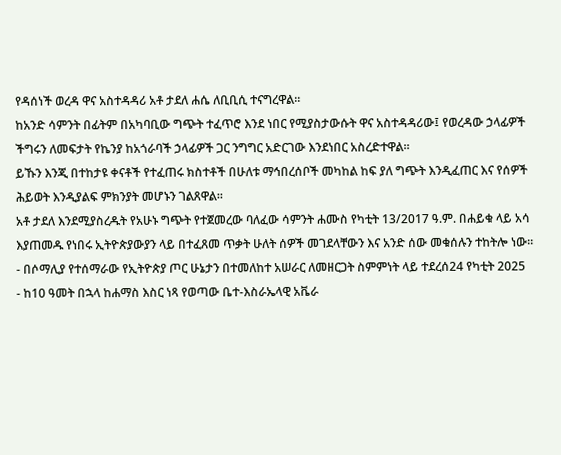የዳሰነች ወረዳ ዋና አስተዳዳሪ አቶ ታደለ ሐሴ ለቢቢሲ ተናግረዋል።
ከአንድ ሳምንት በፊትም በአካባቢው ግጭት ተፈጥሮ እንደ ነበር የሚያስታውሱት ዋና አስተዳዳሪው፤ የወረዳው ኃላፊዎች ችግሩን ለመፍታት የኬንያ ከአጎራባች ኃላፊዎች ጋር ንግግር አድርገው እንደነበር አስረድተዋል።
ይኹን እንጂ በተከታዩ ቀናቶች የተፈጠሩ ክስተቶች በሁለቱ ማኅበረሰቦች መካከል ከፍ ያለ ግጭት እንዲፈጠር እና የሰዎች ሕይወት እንዲያልፍ ምክንያት መሆኑን ገልጸዋል።
አቶ ታደለ እንደሚያስረዱት የአሁኑ ግጭት የተጀመረው ባለፈው ሳምንት ሐሙስ የካቲት 13/2017 ዓ.ም. በሐይቁ ላይ አሳ እያጠመዱ የነበሩ ኢትዮጵያውያን ላይ በተፈጸመ ጥቃት ሁለት ሰዎች መገደላቸውን እና አንድ ሰው መቁሰሉን ተከትሎ ነው።
- በሶማሊያ የተሰማራው የኢትዮጵያ ጦር ሁኔታን በተመለከተ አሠራር ለመዘርጋት ስምምነት ላይ ተደረሰ24 የካቲት 2025
- ከ10 ዓመት በኋላ ከሐማስ እስር ነጻ የወጣው ቤተ-እስራኤላዊ አቬራ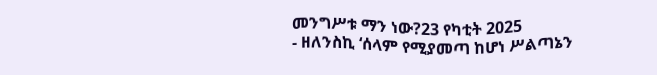መንግሥቱ ማን ነው?23 የካቲት 2025
- ዘለንስኪ ‘ሰላም የሚያመጣ ከሆነ ሥልጣኔን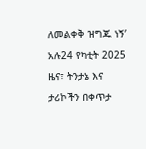ለመልቀቅ ዝግጁ ነኝ’ አሉ24 የካቲት 2025
ዜና፣ ትንታኔ እና ታሪኮችን በቀጥታ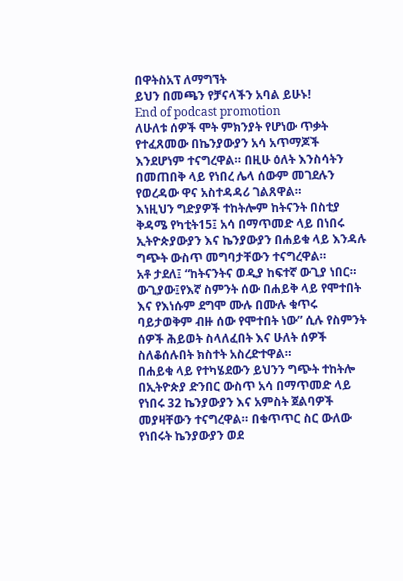በዋትስአፕ ለማግኘት
ይህን በመጫን የቻናላችን አባል ይሁኑ!
End of podcast promotion
ለሁለቱ ሰዎች ሞት ምክንያት የሆነው ጥቃት የተፈጸመው በኬንያውያን አሳ አጥማጆች እንደሆነም ተናግረዋል። በዚሁ ዕለት እንስሳትን በመጠበቅ ላይ የነበረ ሌላ ሰውም መገደሉን የወረዳው ዋና አስተዳዳሪ ገልጸዋል።
እነዚህን ግድያዎች ተከትሎም ከትናንት በስቲያ ቅዳሜ የካቲት15፤ አሳ በማጥመድ ላይ በነበሩ ኢትዮጵያውያን እና ኬንያውያን በሐይቁ ላይ እንዳሉ ግጭት ውስጥ መግባታቸውን ተናግረዋል።
አቶ ታደለ፤ “ከትናንትና ወዲያ ከፍተኛ ውጊያ ነበር። ውጊያው፤የእኛ ስምንት ሰው በሐይቅ ላይ የሞተበት እና የእነሱም ደግሞ ሙሉ በሙሉ ቁጥሩ ባይታወቅም ብዙ ሰው የሞተበት ነው” ሲሉ የስምንት ሰዎች ሕይወት ስላለፈበት እና ሁለት ሰዎች ስለቆሰሉበት ክስተት አስረድተዋል።
በሐይቁ ላይ የተካሄደውን ይህንን ግጭት ተከትሎ በኢትዮጵያ ድንበር ውስጥ አሳ በማጥመድ ላይ የነበሩ 32 ኬንያውያን እና አምስት ጀልባዎች መያዛቸውን ተናግረዋል። በቁጥጥር ስር ውለው የነበሩት ኬንያውያን ወደ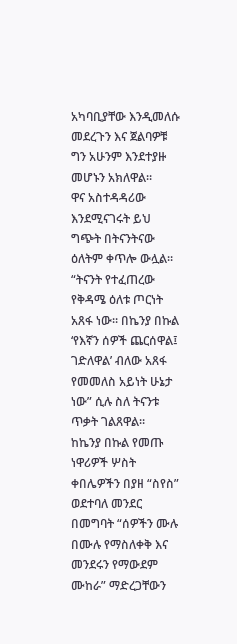አካባቢያቸው እንዲመለሱ መደረጉን እና ጀልባዎቹ ግን አሁንም እንደተያዙ መሆኑን አክለዋል።
ዋና አስተዳዳሪው እንደሚናገሩት ይህ ግጭት በትናንትናው ዕለትም ቀጥሎ ውሏል።
“ትናንት የተፈጠረው የቅዳሜ ዕለቱ ጦርነት አጸፋ ነው። በኬንያ በኩል ‘የእኛን ሰዎች ጨርሰዋል፤ ገድለዋል’ ብለው አጸፋ የመመለስ አይነት ሁኔታ ነው” ሲሉ ስለ ትናንቱ ጥቃት ገልጸዋል።
ከኬንያ በኩል የመጡ ነዋሪዎች ሦስት ቀበሌዎችን በያዘ “ስየስ” ወደተባለ መንደር በመግባት “ሰዎችን ሙሉ በሙሉ የማስለቀቅ እና መንደሩን የማውደም ሙከራ” ማድረጋቸውን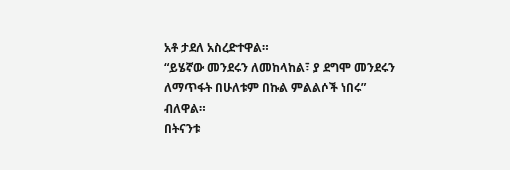አቶ ታደለ አስረድተዋል።
“ይሄኛው መንደሩን ለመከላከል፣ ያ ደግሞ መንደሩን ለማጥፋት በሁለቱም በኩል ምልልሶች ነበሩ” ብለዋል።
በትናንቱ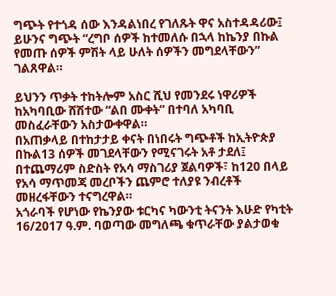ግጭት የተጎዳ ሰው እንዳልነበረ የገለጹት ዋና አስተዳዳሪው፤ ይሁንና ግጭት “ረግቦ ሰዎች ከተመለሱ በኋላ ከኬንያ በኩል የመጡ ሰዎች ምሽት ላይ ሁለት ሰዎችን መግደላቸውን” ገልጸዋል።

ይህንን ጥቃት ተከትሎም አስር ሺህ የመንደሩ ነዋሪዎች ከአካባቢው ሸሽተው “ልበ ሙቀት” በተባለ አካባቢ መስፈራቸውን አስታውቀዋል።
በአጠቃላይ በተከታታይ ቀናት በነበሩት ግጭቶች ከኢትዮጵያ በኩል13 ሰዎች መገደላቸውን የሚናገሩት አቶ ታደለ፤ በተጨማሪም ስድስት የአሳ ማስገሪያ ጀልባዎች፣ ከ120 በላይ የአሳ ማጥመጃ መረቦችን ጨምሮ ተለያዩ ንብረቶች መዘረፋቸውን ተናግረዋል።
አጎራባች የሆነው የኬንያው ቱርካና ካውንቲ ትናንት እሁድ የካቲት 16/2017 ዓ.ም. ባወጣው መግለጫ ቁጥራቸው ያልታወቁ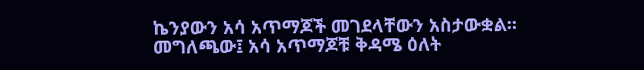ኬንያውን አሳ አጥማጆች መገደላቸውን አስታውቋል።
መግለጫው፤ አሳ አጥማጆቹ ቅዳሜ ዕለት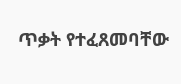ጥቃት የተፈጸመባቸው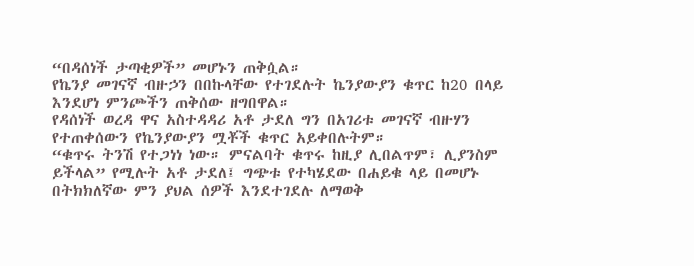“በዳሰነች ታጣቂዎች” መሆኑን ጠቅሷል።
የኬንያ መገናኛ ብዙኃን በበኩላቸው የተገደሉት ኬንያውያን ቁጥር ከ20 በላይ እንደሆነ ምንጮችን ጠቅሰው ዘግበዋል።
የዳሰነች ወረዳ ዋና አስተዳዳሪ አቶ ታደለ ግን በአገሪቱ መገናኛ ብዙሃን የተጠቀሰውን የኬንያውያን ሟቾች ቁጥር አይቀበሉትም።
“ቁጥሩ ትንሽ የተጋነነ ነው። ምናልባት ቁጥሩ ከዚያ ሊበልጥም፣ ሊያንስም ይችላል” የሚሉት አቶ ታደለ፤ ግጭቱ የተካሄደው በሐይቁ ላይ በመሆኑ በትክክለኛው ምን ያህል ሰዎች እንደተገደሉ ለማወቅ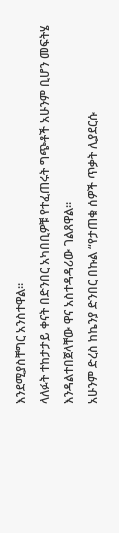እንደሚያስቸግር አንስተዋል።
ላለፉት ተከታታይ ቀናት በድንበር አካበቢዎቹ የተፈጠሩት ግጭቶች አሁንም ቢሆን መፍትሄ እንዳልተበጀላቸው ዋና አስተዳዳሪው ገልጸዋል።
አሁንም ድረስ ከኬንያ ድንበር በኩል “የታጠቁ ሰዎች ጥቃት ሊያደርሱ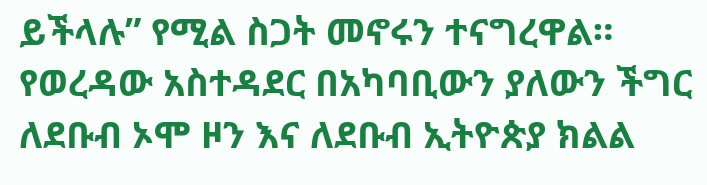ይችላሉ” የሚል ስጋት መኖሩን ተናግረዋል።
የወረዳው አስተዳደር በአካባቢውን ያለውን ችግር ለደቡብ ኦሞ ዞን እና ለደቡብ ኢትዮጵያ ክልል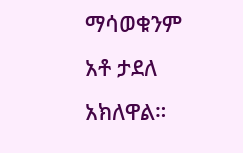ማሳወቁንም አቶ ታደለ አክለዋል።